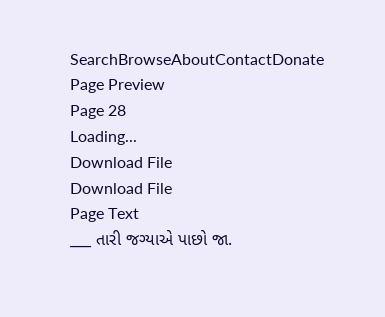SearchBrowseAboutContactDonate
Page Preview
Page 28
Loading...
Download File
Download File
Page Text
___ તારી જગ્યાએ પાછો જા.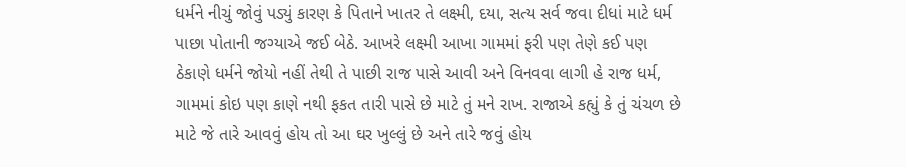ધર્મને નીચું જોવું પડ્યું કારણ કે પિતાને ખાતર તે લક્ષ્મી, દયા, સત્ય સર્વ જવા દીધાં માટે ધર્મ પાછા પોતાની જગ્યાએ જઈ બેઠે. આખરે લક્ષ્મી આખા ગામમાં ફરી પણ તેણે કઈ પણ ઠેકાણે ધર્મને જોયો નહીં તેથી તે પાછી રાજ પાસે આવી અને વિનવવા લાગી હે રાજ ધર્મ, ગામમાં કોઇ પણ કાણે નથી ફકત તારી પાસે છે માટે તું મને રાખ. રાજાએ કહ્યું કે તું ચંચળ છે માટે જે તારે આવવું હોય તો આ ઘર ખુલ્લું છે અને તારે જવું હોય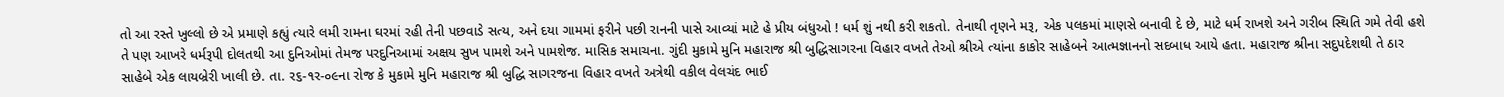તો આ રસ્તે ખુલ્લો છે એ પ્રમાણે કહ્યું ત્યારે લમી રામના ઘરમાં રહી તેની પછવાડે સત્ય, અને દયા ગામમાં ફરીને પછી રાનની પાસે આવ્યાં માટે હે પ્રીય બંધુઓ ! ધર્મ શું નથી કરી શકતો. તેનાથી તૃણને મરૂ, એક પલકમાં માણસે બનાવી દે છે, માટે ધર્મ રાખશે અને ગરીબ સ્થિતિ ગમે તેવી હશે તે પણ આખરે ધર્મરૂપી દોલતથી આ દુનિઓમાં તેમજ પરદુનિઆમાં અક્ષય સુખ પામશે અને પામશેજ. માસિક સમાચના. ગુંદી મુકામે મુનિ મહારાજ શ્રી બુદ્ધિસાગરના વિહાર વખતે તેઓ શ્રીએ ત્યાંના કાકોર સાહેબને આત્મજ્ઞાનનો સદબાધ આયે હતા. મહારાજ શ્રીના સદુપદેશથી તે ઠાર સાહેબે એક લાયબ્રેરી ખાલી છે. તા. ર૬-૧ર-૦૯ના રોજ કે મુકામે મુનિ મહારાજ શ્રી બુદ્ધિ સાગરજના વિહાર વખતે અત્રેથી વકીલ વેલચંદ ભાઈ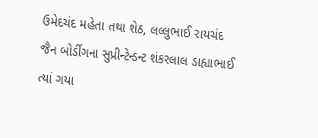ઉમેદચંદ મહેતા તથા શેઠ, લલ્લુભાઈ રાયચંદ જૈન બોર્ડીગના સુપ્રીન્ટેન્ડન્ટ શંકરલાલ ડાહ્યાભાઈ ત્યાં ગયા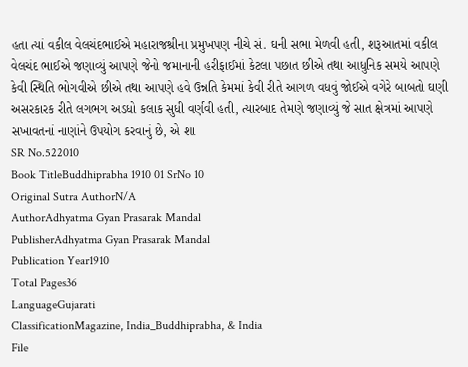હતા ત્યાં વકીલ વેલચંદભાઈએ મહારાજશ્રીના પ્રમુખપણ નીચે સં. ઘની સભા મેળવી હતી, શરૂઆતમાં વકીલ વેલચંદ ભાઈએ જણાવ્યું આપણે જેનો જમાનાની હરીફાઈમાં કેટલા પછાત છીએ તથા આધુનિક સમયે આપણે કેવી સ્થિતિ ભોગવીએ છીએ તથા આપણે હવે ઉન્નતિ કેમમાં કેવી રીતે આગળ વધવું જોઈએ વગેરે બાબતો ઘણી અસરકારક રીતે લગભગ અડધો કલાક સુધી વર્ણવી હતી, ત્યારબાદ તેમણે જણાવ્યું જે સાત ક્ષેત્રમાં આપણે સખાવતનાં નાણાંને ઉપયોગ કરવાનું છે, એ શા
SR No.522010
Book TitleBuddhiprabha 1910 01 SrNo 10
Original Sutra AuthorN/A
AuthorAdhyatma Gyan Prasarak Mandal
PublisherAdhyatma Gyan Prasarak Mandal
Publication Year1910
Total Pages36
LanguageGujarati
ClassificationMagazine, India_Buddhiprabha, & India
File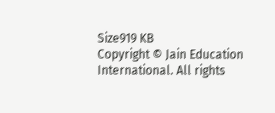Size919 KB
Copyright © Jain Education International. All rights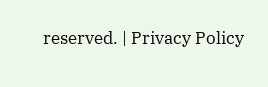reserved. | Privacy Policy